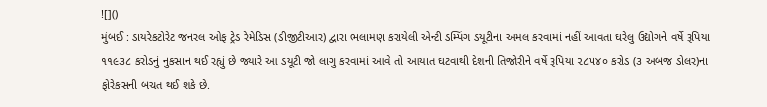![]()
મુંબઈ : ડાયરેકટોરેટ જનરલ ઓફ ટ્રેડ રેમેડિસ (ડીજીટીઆર) દ્વારા ભલામણ કરાયેલી એન્ટી ડમ્પિંગ ડયૂટીના અમલ કરવામાં નહીં આવતા ઘરેલુ ઉદ્યોગને વર્ષે રૂપિયા ૧૧૯૩૮ કરોડનું નુકસાન થઈ રહ્યું છે જ્યારે આ ડયૂટી જો લાગુ કરવામાં આવે તો આયાત ઘટવાથી દેશની તિજોરીને વર્ષે રૂપિયા ૨૮૫૪૦ કરોડ (૩ અબજ ડોલર)ના ફોરેકસની બચત થઈ શકે છે.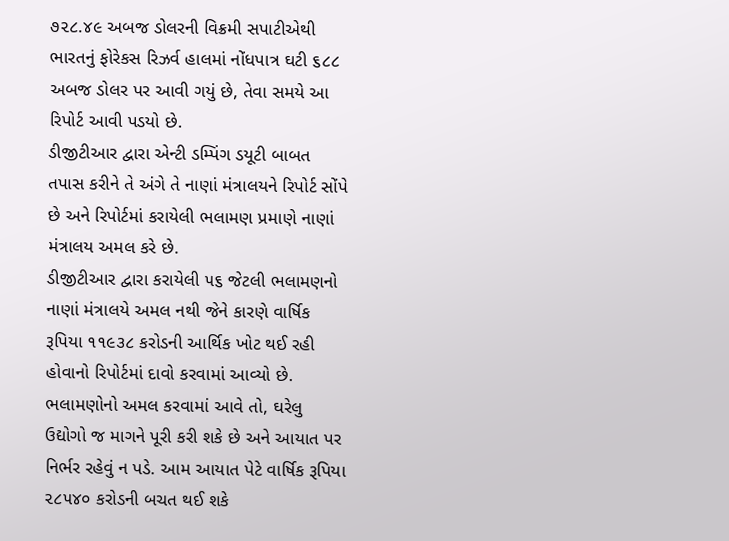૭૨૮.૪૯ અબજ ડોલરની વિક્રમી સપાટીએથી ભારતનું ફોરેકસ રિઝર્વ હાલમાં નોંધપાત્ર ઘટી ૬૮૮ અબજ ડોલર પર આવી ગયું છે, તેવા સમયે આ રિપોર્ટ આવી પડયો છે.
ડીજીટીઆર દ્વારા એન્ટી ડમ્પિંગ ડયૂટી બાબત તપાસ કરીને તે અંગે તે નાણાં મંત્રાલયને રિપોર્ટ સોંપે છે અને રિપોર્ટમાં કરાયેલી ભલામણ પ્રમાણે નાણાં મંત્રાલય અમલ કરે છે.
ડીજીટીઆર દ્વારા કરાયેલી ૫૬ જેટલી ભલામણનો નાણાં મંત્રાલયે અમલ નથી જેને કારણે વાર્ષિક રૂપિયા ૧૧૯૩૮ કરોડની આર્થિક ખોટ થઈ રહી હોવાનો રિપોર્ટમાં દાવો કરવામાં આવ્યો છે.
ભલામણોનો અમલ કરવામાં આવે તો, ઘરેલુ ઉદ્યોગો જ માગને પૂરી કરી શકે છે અને આયાત પર નિર્ભર રહેવું ન પડે. આમ આયાત પેટે વાર્ષિક રૂપિયા ૨૮૫૪૦ કરોડની બચત થઈ શકે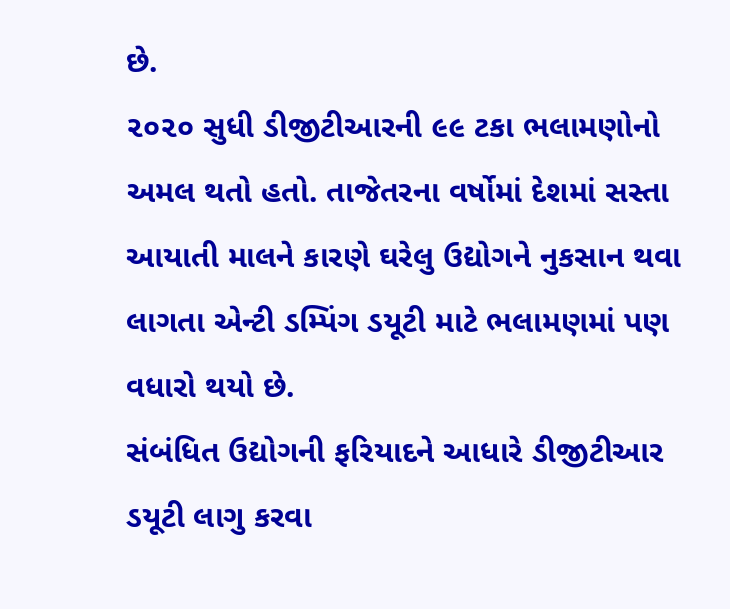છે.
૨૦૨૦ સુધી ડીજીટીઆરની ૯૯ ટકા ભલામણોનો અમલ થતો હતો. તાજેતરના વર્ષોમાં દેશમાં સસ્તા આયાતી માલને કારણે ઘરેલુ ઉદ્યોગને નુકસાન થવા લાગતા એન્ટી ડમ્પિંગ ડયૂટી માટે ભલામણમાં પણ વધારો થયો છે.
સંબંધિત ઉદ્યોગની ફરિયાદને આધારે ડીજીટીઆર ડયૂટી લાગુ કરવા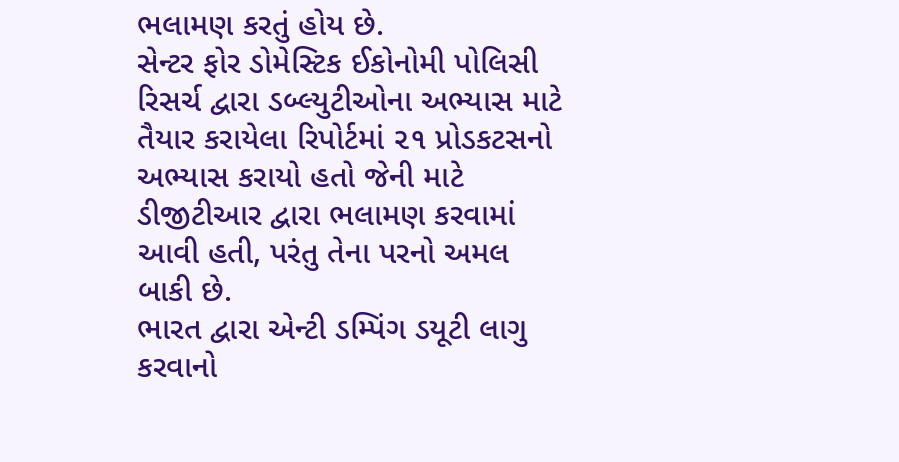ભલામણ કરતું હોય છે.
સેન્ટર ફોર ડોમેસ્ટિક ઈકોનોમી પોલિસી રિસર્ચ દ્વારા ડબ્લ્યુટીઓના અભ્યાસ માટે તૈયાર કરાયેલા રિપોર્ટમાં ૨૧ પ્રોડકટસનો અભ્યાસ કરાયો હતો જેની માટે ડીજીટીઆર દ્વારા ભલામણ કરવામાં આવી હતી, પરંતુ તેના પરનો અમલ બાકી છે.
ભારત દ્વારા એન્ટી ડમ્પિંગ ડયૂટી લાગુ કરવાનો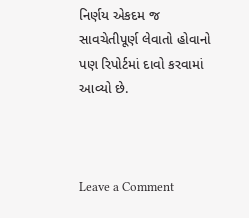નિર્ણય એકદમ જ સાવચેતીપૂર્ણ લેવાતો હોવાનો પણ રિપોર્ટમાં દાવો કરવામાં આવ્યો છે.



Leave a Comment